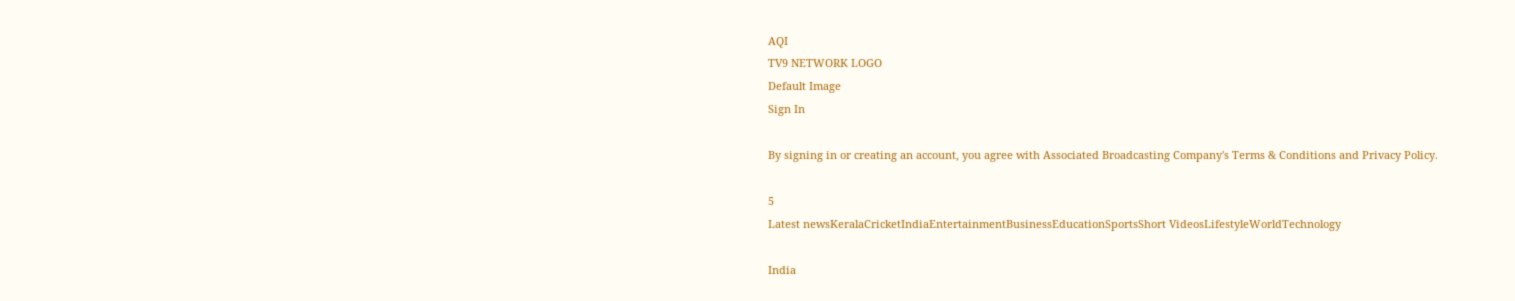AQI
TV9 NETWORK LOGO
Default Image
Sign In

By signing in or creating an account, you agree with Associated Broadcasting Company's Terms & Conditions and Privacy Policy.

5
Latest newsKeralaCricketIndiaEntertainmentBusinessEducationSportsShort VideosLifestyleWorldTechnology

India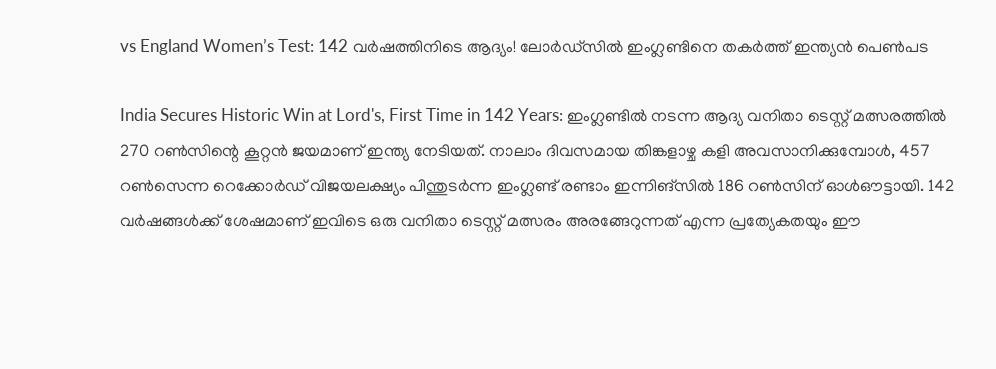vs England Women’s Test: 142 വർഷത്തിനിടെ ആദ്യം! ലോർഡ്സിൽ ഇംഗ്ലണ്ടിനെ തകർത്ത് ഇന്ത്യൻ പെൺപട

India Secures Historic Win at Lord's, First Time in 142 Years: ഇംഗ്ലണ്ടിൽ നടന്ന ആദ്യ വനിതാ ടെസ്റ്റ് മത്സരത്തിൽ 270 റൺസിന്റെ കൂറ്റൻ ജയമാണ് ഇന്ത്യ നേടിയത്. നാലാം ദിവസമായ തിങ്കളാഴ്ച കളി അവസാനിക്കുമ്പോൾ, 457 റൺസെന്ന റെക്കോർഡ് വിജയലക്ഷ്യം പിന്തുടർന്ന ഇംഗ്ലണ്ട് രണ്ടാം ഇന്നിങ്സിൽ 186 റൺസിന് ഓൾഔട്ടായി. 142 വർഷങ്ങൾക്ക് ശേഷമാണ് ഇവിടെ ഒരു വനിതാ ടെസ്റ്റ് മത്സരം അരങ്ങേറുന്നത് എന്ന പ്രത്യേകതയും ഈ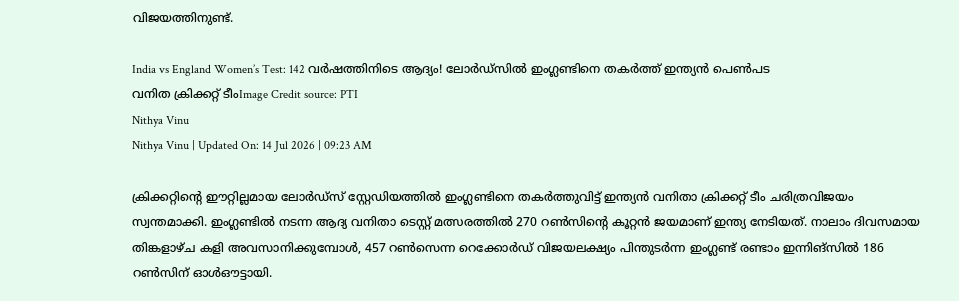വിജയത്തിനുണ്ട്.

India vs England Women’s Test: 142 വർഷത്തിനിടെ ആദ്യം! ലോർഡ്സിൽ ഇംഗ്ലണ്ടിനെ തകർത്ത് ഇന്ത്യൻ പെൺപട
വനിത ക്രിക്കറ്റ് ടീംImage Credit source: PTI
Nithya Vinu
Nithya Vinu | Updated On: 14 Jul 2026 | 09:23 AM

ക്രിക്കറ്റിന്റെ ഈറ്റില്ലമായ ലോർഡ്സ് സ്റ്റേഡിയത്തിൽ ഇംഗ്ലണ്ടിനെ തകർത്തുവിട്ട് ഇന്ത്യൻ വനിതാ ക്രിക്കറ്റ് ടീം ചരിത്രവിജയം സ്വന്തമാക്കി. ഇംഗ്ലണ്ടിൽ നടന്ന ആദ്യ വനിതാ ടെസ്റ്റ് മത്സരത്തിൽ 270 റൺസിന്റെ കൂറ്റൻ ജയമാണ് ഇന്ത്യ നേടിയത്. നാലാം ദിവസമായ തിങ്കളാഴ്ച കളി അവസാനിക്കുമ്പോൾ, 457 റൺസെന്ന റെക്കോർഡ് വിജയലക്ഷ്യം പിന്തുടർന്ന ഇംഗ്ലണ്ട് രണ്ടാം ഇന്നിങ്സിൽ 186 റൺസിന് ഓൾഔട്ടായി.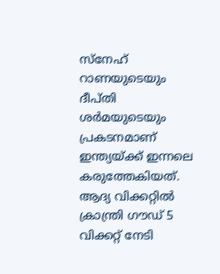സ്നേഹ് റാണയുടെയും ദീപ്തി ശർമയുടെയും പ്രകടനമാണ് ഇന്ത്യയ്ക്ക് ഇന്നലെ കരുത്തേകിയത്. ആദ്യ വിക്കറ്റിൽ ക്രാന്ത്രി ഗൗഡ് 5 വിക്കറ്റ് നേടി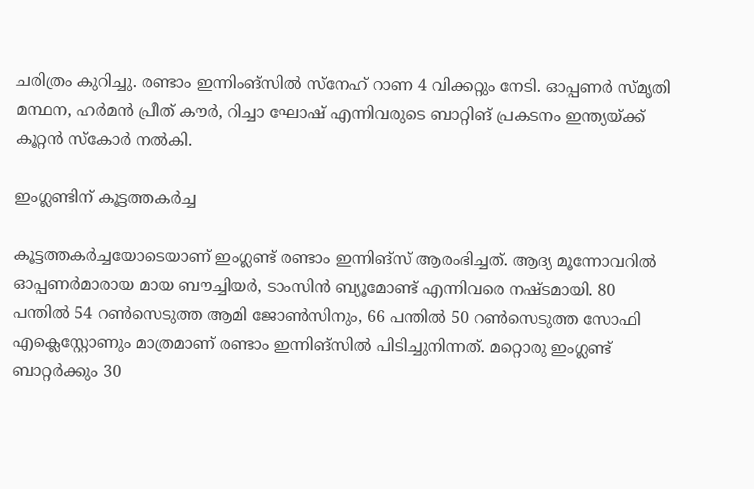ചരിത്രം കുറിച്ചു. രണ്ടാം ഇന്നിംങ്സില്‍ സ്നേഹ് റാണ 4 വിക്കറ്റും നേടി. ഓപ്പണര്‍ സ്മൃതി മന്ഥന, ഹര്‍മന്‍ പ്രീത് കൗര്‍, റിച്ചാ ഘോഷ് എന്നിവരുടെ ബാറ്റിങ് പ്രകടനം ഇന്ത്യയ്ക്ക് കൂറ്റൻ സ്കോർ നൽകി.

ഇംഗ്ലണ്ടിന് കൂട്ടത്തകര്‍ച്ച

കൂട്ടത്തകര്‍ച്ചയോടെയാണ് ഇംഗ്ലണ്ട് രണ്ടാം ഇന്നിങ്‌സ് ആരംഭിച്ചത്. ആദ്യ മൂന്നോവറില്‍ ഓപ്പണര്‍മാരായ മായ ബൗച്ചിയർ, ടാംസിൻ ബ്യൂമോണ്ട് എന്നിവരെ നഷ്ടമായി. 80 പന്തില്‍ 54 റണ്‍സെടുത്ത ആമി ജോണ്‍സിനും, 66 പന്തില്‍ 50 റണ്‍സെടുത്ത സോഫി എക്ലെസ്റ്റോണും മാത്രമാണ് രണ്ടാം ഇന്നിങ്‌സില്‍ പിടിച്ചുനിന്നത്. മറ്റൊരു ഇംഗ്ലണ്ട് ബാറ്റര്‍ക്കും 30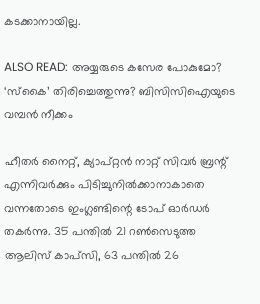കടക്കാനായില്ല.

ALSO READ: അയ്യരുടെ കസേര പോകുമോ? ‘സ്‌കൈ’ തിരിച്ചെത്തുന്നു? ബിസിസിഐയുടെ വമ്പന്‍ നീക്കം

ഹീതര്‍ നൈറ്റ്, ക്യാപ്റ്റന്‍ നാറ്റ് സിവര്‍ ബ്രന്റ് എന്നിവര്‍ക്കും പിടിച്ചുനില്‍ക്കാനാകാതെ വന്നതോടെ ഇംഗ്ലണ്ടിന്റെ ടോപ് ഓര്‍ഡര്‍ തകര്‍ന്നു. 35 പന്തില്‍ 21 റണ്‍സെടുത്ത ആലിസ് കാപ്‌സി, 63 പന്തില്‍ 26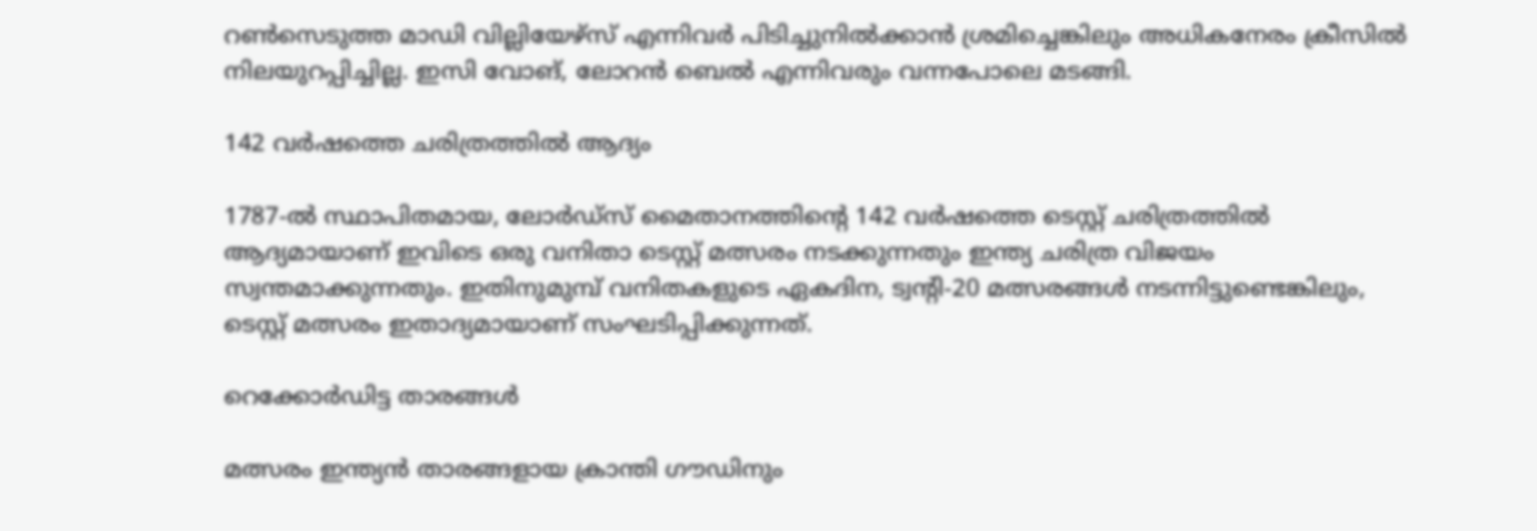റണ്‍സെടുത്ത മാഡി വില്ലിയേഴ്‌സ് എന്നിവര്‍ പിടിച്ചുനില്‍ക്കാന്‍ ശ്രമിച്ചെങ്കിലും അധികനേരം ക്രീസില്‍ നിലയുറപ്പിച്ചില്ല. ഇസി വോങ്, ലോറന്‍ ബെല്‍ എന്നിവരും വന്നപോലെ മടങ്ങി.

142 വർഷത്തെ ചരിത്രത്തിൽ ആദ്യം

1787-ൽ സ്ഥാപിതമായ, ലോർഡ്‌സ് മൈതാനത്തിന്റെ 142 വർഷത്തെ ടെസ്റ്റ് ചരിത്രത്തിൽ ആദ്യമായാണ് ഇവിടെ ഒരു വനിതാ ടെസ്റ്റ് മത്സരം നടക്കുന്നതും ഇന്ത്യ ചരിത്ര വിജയം സ്വന്തമാക്കുന്നതും. ഇതിനുമുമ്പ് വനിതകളുടെ ഏകദിന, ട്വന്റി-20 മത്സരങ്ങൾ നടന്നിട്ടുണ്ടെങ്കിലും, ടെസ്റ്റ് മത്സരം ഇതാദ്യമായാണ് സംഘടിപ്പിക്കുന്നത്.

റെക്കോർഡിട്ട താരങ്ങൾ

മത്സരം ഇന്ത്യൻ താരങ്ങളായ ക്രാന്തി ഗൗഡിനും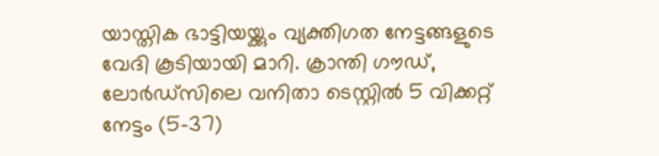യാസ്തിക ഭാട്ടിയയ്ക്കും വ്യക്തിഗത നേട്ടങ്ങളുടെ വേദി കൂടിയായി മാറി. ക്രാന്തി ഗൗഡ്, ലോർഡ്‌സിലെ വനിതാ ടെസ്റ്റിൽ 5 വിക്കറ്റ് നേട്ടം (5-37)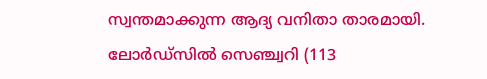സ്വന്തമാക്കുന്ന ആദ്യ വനിതാ താരമായി. ലോർഡ്‌സിൽ സെഞ്ച്വറി (113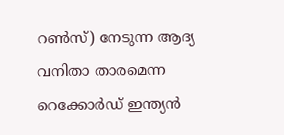റൺസ്) നേടുന്ന ആദ്യ വനിതാ താരമെന്ന റെക്കോർഡ് ഇന്ത്യൻ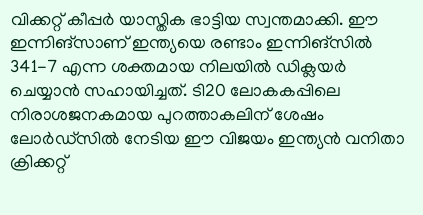വിക്കറ്റ് കീപ്പർ യാസ്തിക ഭാട്ടിയ സ്വന്തമാക്കി. ഈ ഇന്നിങ്സാണ് ഇന്ത്യയെ രണ്ടാം ഇന്നിങ്സിൽ 341-7 എന്ന ശക്തമായ നിലയിൽ ഡിക്ലയർ ചെയ്യാൻ സഹായിച്ചത്. ടി20 ലോകകപ്പിലെ നിരാശജനകമായ പുറത്താകലിന് ശേഷം ലോർഡ്‌സിൽ നേടിയ ഈ വിജയം ഇന്ത്യൻ വനിതാ ക്രിക്കറ്റ്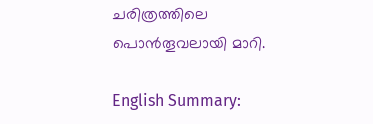ചരിത്രത്തിലെ പൊൻതൂവലായി മാറി.

English Summary: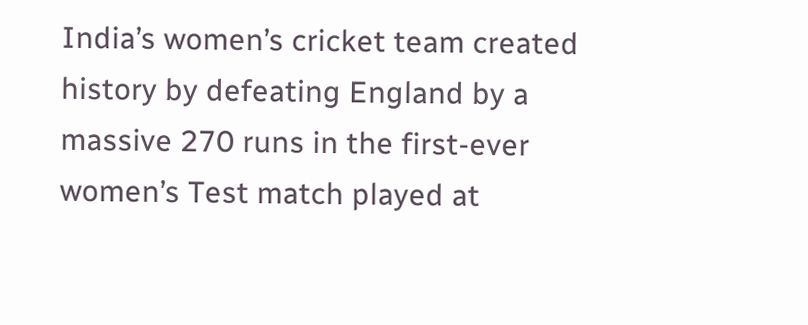India’s women’s cricket team created history by defeating England by a massive 270 runs in the first-ever women’s Test match played at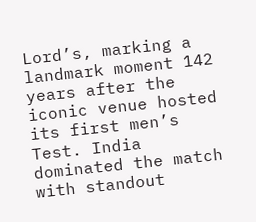Lord’s, marking a landmark moment 142 years after the iconic venue hosted its first men’s Test. India dominated the match with standout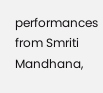performances from Smriti Mandhana,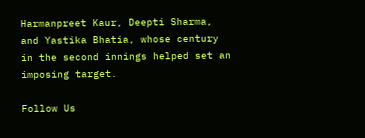Harmanpreet Kaur, Deepti Sharma, and Yastika Bhatia, whose century in the second innings helped set an imposing target.

Follow Us